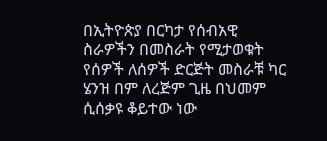በኢትዮጵያ በርካታ የሰብአዊ ስራዎችን በመስራት የሚታወቁት የሰዎች ለሰዎች ድርጅት መስራቹ ካር ሄንዝ በም ለረጅም ጊዜ በህመም ሲሰቃዩ ቆይተው ነው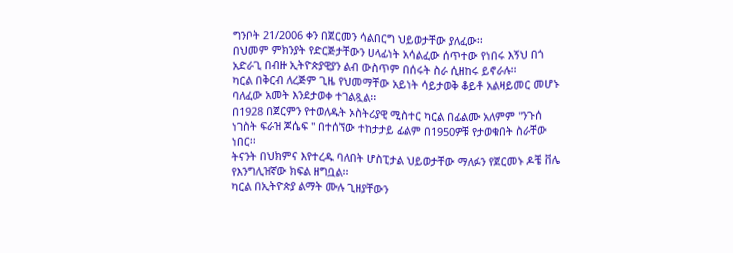ግንቦት 21/2006 ቀን በጀርመን ሳልበርግ ህይወታቸው ያለፈው፡፡
በህመም ምክንያት የድርጅታቸውን ሀላፊነት አሳልፈው ሰጥተው የነበሩ እኝህ በጎ አድራጊ በብዙ ኢትዮጵያዊያን ልብ ውስጥም በሰሩት ስራ ሲዘከሩ ይኖራሉ፡፡
ካርል በቅርብ ለረጅም ጊዜ የህመማቸው አይነት ሳይታወቅ ቆይቶ አልዛይመር መሆኑ ባለፈው አመት እንደታወቀ ተገልጿል፡፡
በ1928 በጀርምን የተወለዱት ኦስትሪያዊ ሚስተር ካርል በፊልሙ አለምም "ንጉሰ ነገስት ፍራዝ ጆሴፍ " በተሰኘው ተከታታይ ፊልም በ1950ዎቹ የታወቁበት ስራቸው ነበር፡፡
ትናንት በህክምና እየተረዱ ባለበት ሆስፒታል ህይወታቸው ማለፉን የጀርመኑ ዶቼ ቨሌ የእንግሊዝኛው ክፍል ዘግቧል፡፡
ካርል በኢትዮጵያ ልማት ሙሉ ጊዘያቸውን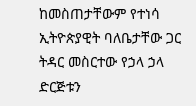ከመስጠታቸውም የተነሳ ኢትዮጵያዊት ባለቤታቸው ጋር ትዳር መስርተው የኃላ ኃላ ድርጅቱን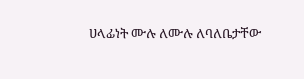ሀላፊነት ሙሉ ለሙሉ ለባለቤታቸው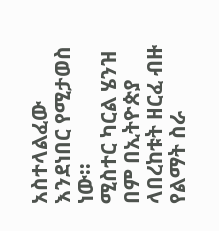አስተላልፈው እንደነበር የሚታወስ ነው፡፡
ሚስተር ካርል ሄንዝ በም በኢትዮጵያ ላበረከቱት ዘርፈ ብዙ የልማት ስራ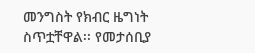መንግስት የክብር ዜግነት ስጥቷቸዋል፡፡ የመታሰቢያ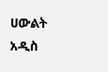ሀውልት አዲስ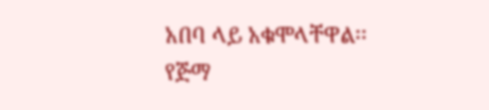አበባ ላይ አቁሞላቸዋል፡፡
የጅማ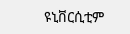ዩኒቨርሲቲም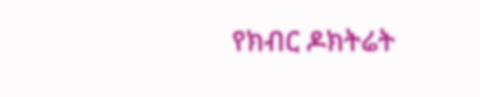የክብር ዶክትሬት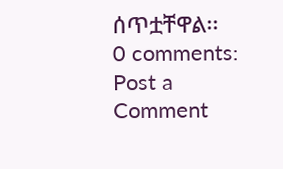ሰጥቷቸዋል፡፡
0 comments:
Post a Comment